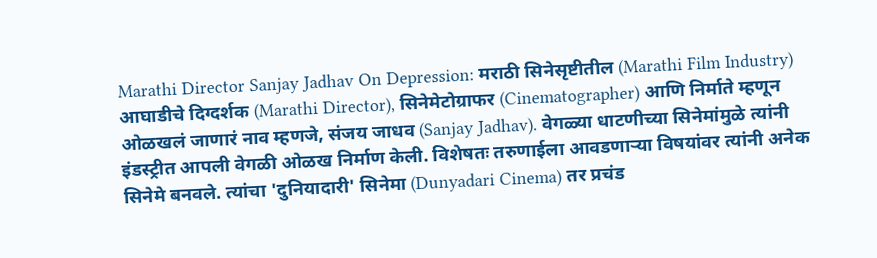Marathi Director Sanjay Jadhav On Depression: मराठी सिनेसृष्टीतील (Marathi Film Industry) आघाडीचे दिग्दर्शक (Marathi Director), सिनेमेटोग्राफर (Cinematographer) आणि निर्माते म्हणून ओळखलं जाणारं नाव म्हणजे, संजय जाधव (Sanjay Jadhav). वेगळ्या धाटणीच्या सिनेमांमुळे त्यांनी इंडस्ट्रीत आपली वेगळी ओळख निर्माण केली. विशेषतः तरुणाईला आवडणाऱ्या विषयांवर त्यांनी अनेक सिनेमे बनवले. त्यांचा 'दुनियादारी' सिनेमा (Dunyadari Cinema) तर प्रचंड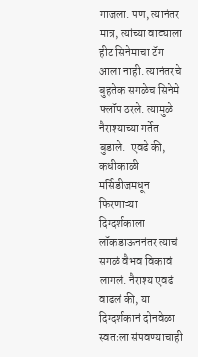गाजला. पण, त्यानंतर मात्र, त्यांच्या वाट्याला हीट सिनेमाचा टॅग आला नाही. त्यानंतरचे बुहतेक सगळेच सिनेमे फ्लॉप ठरले. त्यामुळे नैराश्याच्या गर्तेत बुडाले.  एवढे की, कधीकाळी मर्सिडीजमधून फिरणाऱ्या दिग्दर्शकाला लॉकडाऊननंतर त्याचं सगळं वैभव विकावं लागलं. नैराश्य एवढं वाढलं की, या दिग्दर्शकानं दोनवेळा स्वतःला संपवण्याचाही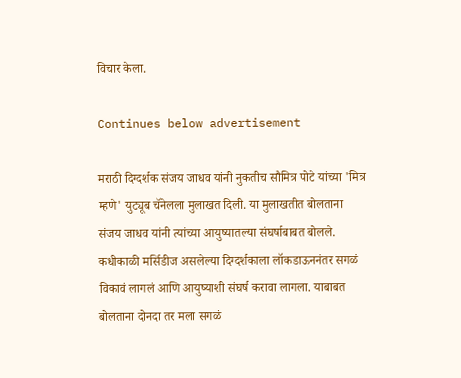विचार केला.

Continues below advertisement

मराठी दिग्दर्शक संजय जाधव यांनी नुकतीच सौमित्र पोटे यांच्या 'मित्र म्हणे' युट्यूब चॅनेलला मुलाखत दिली. या मुलाखतीत बोलताना संजय जाधव यांनी त्यांच्या आयुष्यातल्या संघर्षाबाबत बोलले. कधीकाळी मर्सिडीज असलेल्या दिग्दर्शकाला लॉकडाऊननंतर सगळं विकावं लागलं आणि आयुष्याशी संघर्ष करावा लागला. याबाबत बोलताना दोनदा तर मला सगळं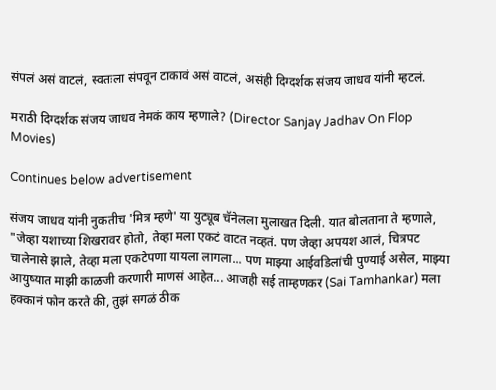संपलं असं वाटलं, स्वतःला संपवून टाकावं असं वाटलं, असंही दिग्दर्शक संजय जाधव यांनी म्हटलं.

मराठी दिग्दर्शक संजय जाधव नेमकं काय म्हणाले? (Director Sanjay Jadhav On Flop Movies)

Continues below advertisement

संजय जाधव यांनी नुकतीच 'मित्र म्हणे' या युट्यूब चॅनेलला मुलाखत दिली. यात बोलताना ते म्हणाले, "जेव्हा यशाच्या शिखरावर होतो, तेव्हा मला एकटं वाटत नव्हतं. पण जेव्हा अपयश आलं, चित्रपट चालेनासे झाले, तेव्हा मला एकटेपणा यायला लागला... पण माझ्या आईवडिलांची पुण्याई असेल, माझ्या आयुष्यात माझी काळजी करणारी माणसं आहेत... आजही सई ताम्हणकर (Sai Tamhankar) मला हक्कानं फोन करते की, तुझं सगळं ठीक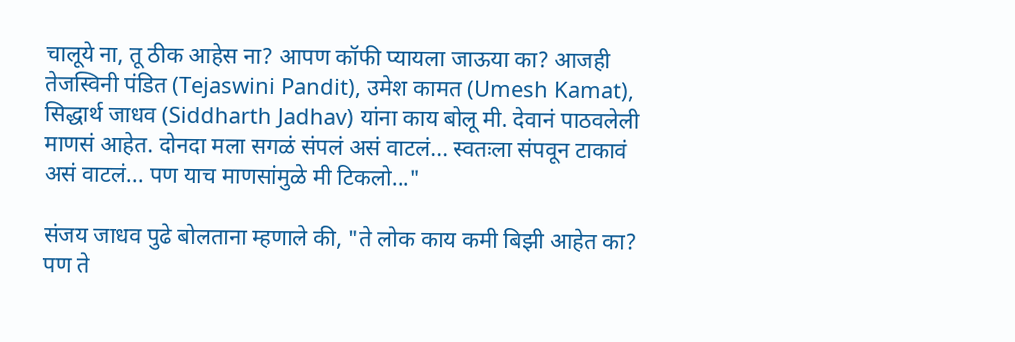चालूये ना, तू ठीक आहेस ना? आपण कॉफी प्यायला जाऊया का? आजही तेजस्विनी पंडित (Tejaswini Pandit), उमेश कामत (Umesh Kamat), सिद्धार्थ जाधव (Siddharth Jadhav) यांना काय बोलू मी. देवानं पाठवलेली माणसं आहेत. दोनदा मला सगळं संपलं असं वाटलं... स्वतःला संपवून टाकावं असं वाटलं... पण याच माणसांमुळे मी टिकलो..."

संजय जाधव पुढे बोलताना म्हणाले की, "ते लोक काय कमी बिझी आहेत का? पण ते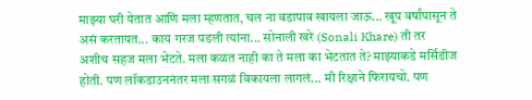माझ्या घरी येतात आणि मला म्हणतात, चल ना वडापाव खायला जाऊ... खूप वर्षांपासून ते असं करतायत... काय गरज पडली त्यांना... सोनाली खरे (Sonali Khare) ती तर अशीच सहज मला भेटते. मला कळत नाही का ते मला का भेटतात ते? माझ्याकडे मर्सिडीज होती. पण लॉकडाउननंतर मला सगळं विकायला लागलं... मी रिक्षाने फिरायचो. पण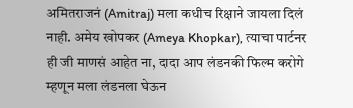अमितराजनं (Amitraj) मला कधीच रिक्षाने जायला दिलं नाही. अमेय खोपकर (Ameya Khopkar), त्याचा पार्टनर ही जी माणसं आहेत ना, दादा आप लंडनकी फिल्म करोगे म्हणून मला लंडनला घेऊन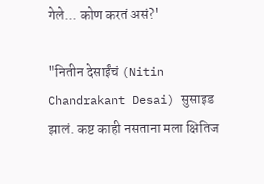गेले... कोण करतं असं?'

"नितीन देसाईंचं (Nitin Chandrakant Desai) सुसाइड झालं. कष्ट काही नसताना मला क्षितिज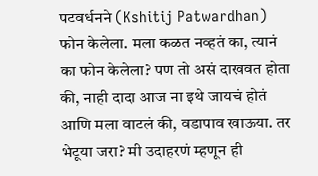पटवर्धनने (Kshitij Patwardhan) फोन केलेला. मला कळत नव्हतं का, त्यानं का फोन केलेला? पण तो असं दाखवत होता की, नाही दादा आज ना इथे जायचं होतं आणि मला वाटलं की, वडापाव खाऊया. तर भेटूया जरा? मी उदाहरणं म्हणून ही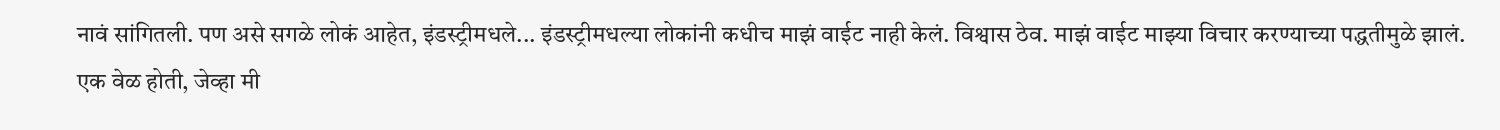नावं सांगितली. पण असे सगळे लोकं आहेत, इंडस्ट्रीमधले... इंडस्ट्रीमधल्या लोकांनी कधीच माझं वाईट नाही केलं. विश्वास ठेव. माझं वाईट माझ्या विचार करण्याच्या पद्धतीमुळे झालं. एक वेळ होती, जेव्हा मी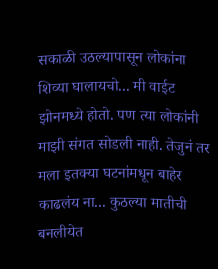सकाळी उठल्यापासून लोकांना शिव्या घालायचो... मी वाईट झोनमध्ये होतो. पण त्या लोकांनी माझी संगत सोडली नाही. तेजुनं तर मला इतक्या घटनांमधून बाहेर काढलंय ना... कुठल्या मातीची बनलीयेत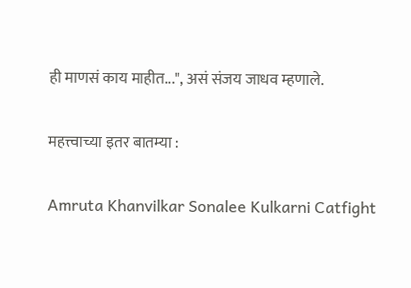ही माणसं काय माहीत...", असं संजय जाधव म्हणाले.

महत्त्वाच्या इतर बातम्या :

Amruta Khanvilkar Sonalee Kulkarni Catfight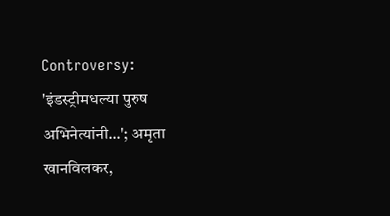Controversy: 'इंडस्ट्रीमधल्या पुरुष अभिनेत्यांनी...'; अमृता खानविलकर,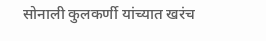सोनाली कुलकर्णी यांच्यात खरंच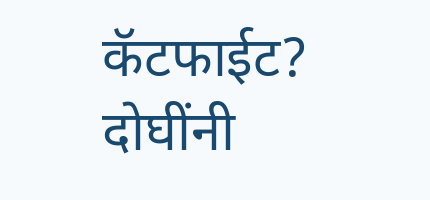कॅटफाईट? दोघींनी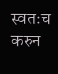स्वतःच करुन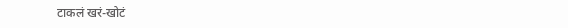टाकलं खरं-खोटं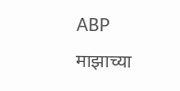ABP माझाच्या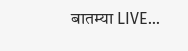बातम्या LIVE...